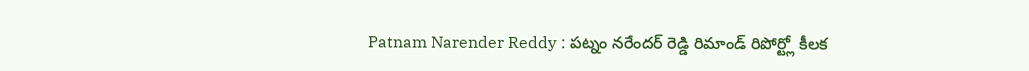Patnam Narender Reddy : పట్నం నరేందర్ రెడ్డి రిమాండ్ రిపోర్ట్లో కీలక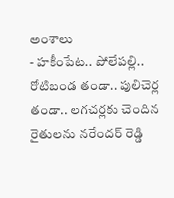అంశాలు
- హకీంపేట.. పోలేపల్లి.. రోటిబండ తండా.. పులిచెర్ల తండా.. లగచర్లకు చెందిన రైతులను నరేందర్ రెడ్డి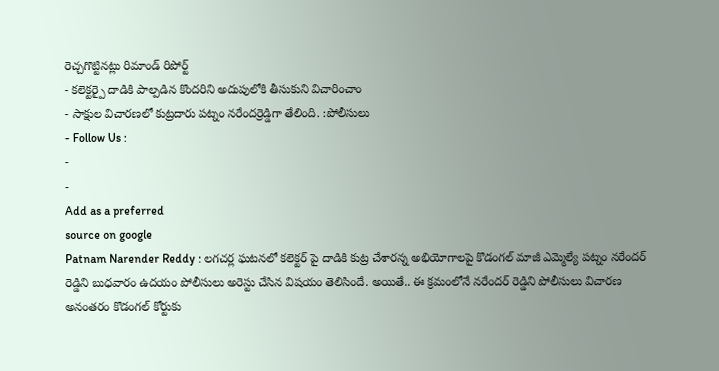రెచ్చగొట్టినట్లు రిమాండ్ రిపోర్ట్
- కలెక్టర్పై దాడికి పాల్పడిన కొందరిని అదుపులోకి తీసుకుని విచారించాం
- సాక్షుల విచారణలో కుట్రదారు పట్నం నరేందర్రెడ్డిగా తేలింది. :పోలీసులు
- Follow Us :
-
-
Add as a preferred
source on google
Patnam Narender Reddy : లగచర్ల ఘటనలో కలెక్టర్ పై దాడికి కుట్ర చేశారన్న అభియోగాలపై కొడంగల్ మాజీ ఎమ్మెల్యే పట్నం నరేందర్ రెడ్డిని బుధవారం ఉదయం పోలీసులు అరెస్టు చేసిన విషయం తెలిసిందే. అయితే.. ఈ క్రమంలోనే నరేందర్ రెడ్డిని పోలీసులు విచారణ అనంతరం కొడంగల్ కోర్టుకు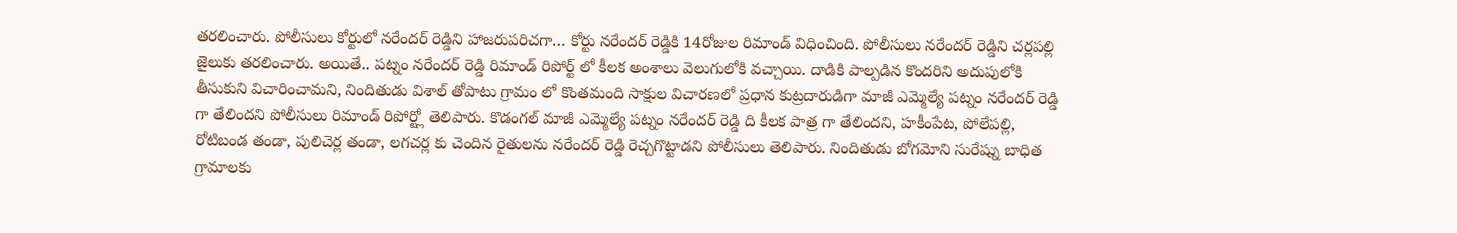తరలించారు. పోలీసులు కోర్టులో నరేందర్ రెడ్డిని హాజరుపరిచగా… కోర్టు నరేందర్ రెడ్డికి 14రోజుల రిమాండ్ విధించింది. పోలీసులు నరేందర్ రెడ్డిని చర్లపల్లి జైలుకు తరలించారు. అయితే.. పట్నం నరేందర్ రెడ్డి రిమాండ్ రిపోర్ట్ లో కీలక అంశాలు వెలుగులోకి వచ్చాయి. దాడికి పాల్పడిన కొందరిని అదుపులోకి తీసుకుని విచారించామని, నిందితుడు విశాల్ తోపాటు గ్రామం లో కొంతమంది సాక్షుల విచారణలో ప్రధాన కుట్రదారుడిగా మాజీ ఎమ్మెల్యే పట్నం నరేందర్ రెడ్డి గా తేలిందని పోలీసులు రిమాండ్ రిపోర్ట్లో తెలిపారు. కొడంగల్ మాజీ ఎమ్మెల్యే పట్నం నరేందర్ రెడ్డి ది కీలక పాత్ర గా తేలిందని, హకీంపేట, పోలేపల్లి, రోటిబండ తండా, పులిచెర్ల తండా, లగచర్ల కు చెందిన రైతులను నరేందర్ రెడ్డి రెచ్చగొట్టాడని పోలీసులు తెలిపారు. నిందితుడు బోగమోని సురేష్ను బాధిత గ్రామాలకు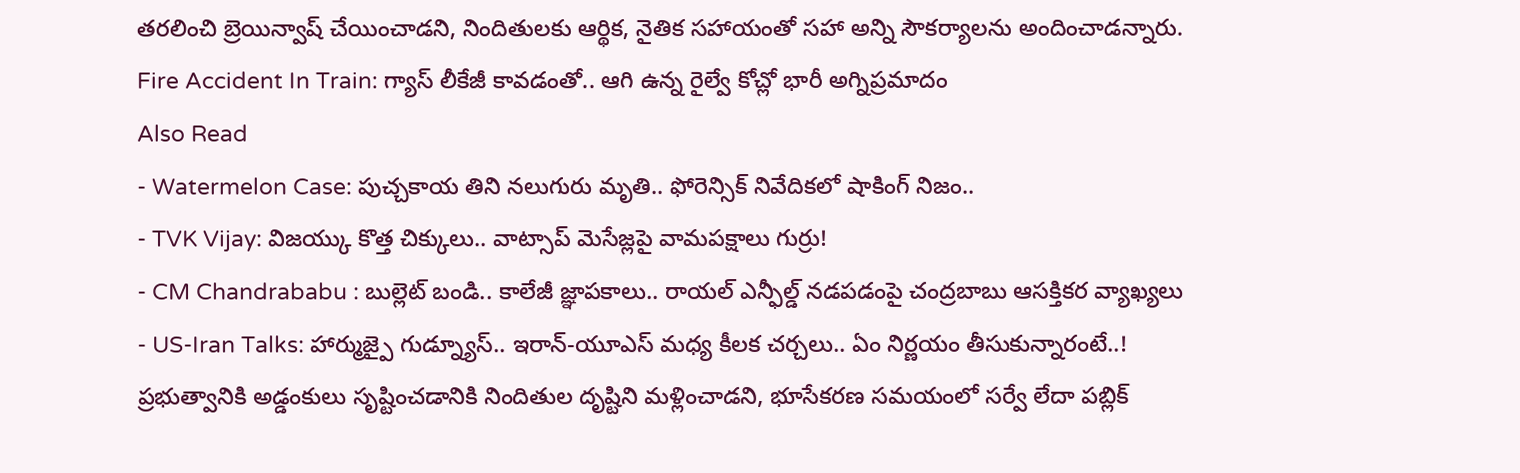తరలించి బ్రెయిన్వాష్ చేయించాడని, నిందితులకు ఆర్థిక, నైతిక సహాయంతో సహా అన్ని సౌకర్యాలను అందించాడన్నారు.
Fire Accident In Train: గ్యాస్ లీకేజీ కావడంతో.. ఆగి ఉన్న రైల్వే కోచ్లో భారీ అగ్నిప్రమాదం
Also Read
- Watermelon Case: పుచ్చకాయ తిని నలుగురు మృతి.. ఫోరెన్సిక్ నివేదికలో షాకింగ్ నిజం..
- TVK Vijay: విజయ్కు కొత్త చిక్కులు.. వాట్సాప్ మెసేజ్లపై వామపక్షాలు గుర్రు!
- CM Chandrababu : బుల్లెట్ బండి.. కాలేజీ జ్ఞాపకాలు.. రాయల్ ఎన్ఫీల్డ్ నడపడంపై చంద్రబాబు ఆసక్తికర వ్యాఖ్యలు
- US-Iran Talks: హార్ముజ్పై గుడ్న్యూస్.. ఇరాన్-యూఎస్ మధ్య కీలక చర్చలు.. ఏం నిర్ణయం తీసుకున్నారంటే..!
ప్రభుత్వానికి అడ్డంకులు సృష్టించడానికి నిందితుల దృష్టిని మళ్లించాడని, భూసేకరణ సమయంలో సర్వే లేదా పబ్లిక్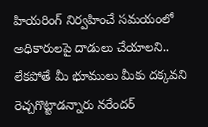హియరింగ్ నిర్వహించే సమయంలో అధికారులపై దాడులు చేయాలని.. లేకపోతే మీ భూములు మీకు దక్కవని రెచ్చగొట్టాడన్నారు నరేందర్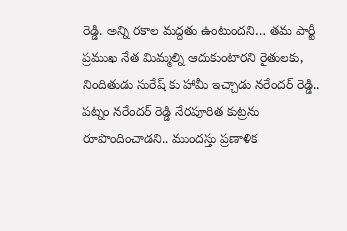రెడ్డి. అన్ని రకాల మద్దతు ఉంటుందని… తమ పార్టీ ప్రముఖ నేత మిమ్మల్ని ఆదుకుంటారని రైతులకు, నిందితుడు సురేష్ కు హామీ ఇచ్చాడు నరేందర్ రెడ్డి.. పట్నం నరేందర్ రెడ్డి నేరపూరిత కుట్రను రూపొందించాడని.. ముందస్తు ప్రణాళిక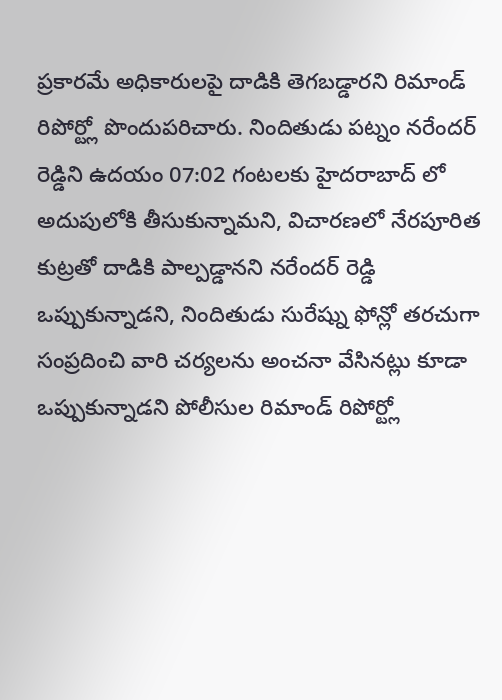ప్రకారమే అధికారులపై దాడికి తెగబడ్డారని రిమాండ్ రిపోర్ట్లో పొందుపరిచారు. నిందితుడు పట్నం నరేందర్ రెడ్డిని ఉదయం 07:02 గంటలకు హైదరాబాద్ లో అదుపులోకి తీసుకున్నామని, విచారణలో నేరపూరిత కుట్రతో దాడికి పాల్పడ్డానని నరేందర్ రెడ్డి ఒప్పుకున్నాడని, నిందితుడు సురేష్ను ఫోన్లో తరచుగా సంప్రదించి వారి చర్యలను అంచనా వేసినట్లు కూడా ఒప్పుకున్నాడని పోలీసుల రిమాండ్ రిపోర్ట్లో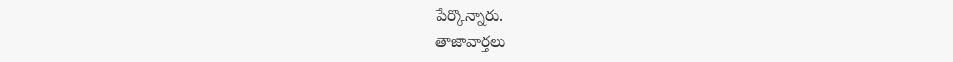పేర్కొన్నారు.
తాజావార్తలు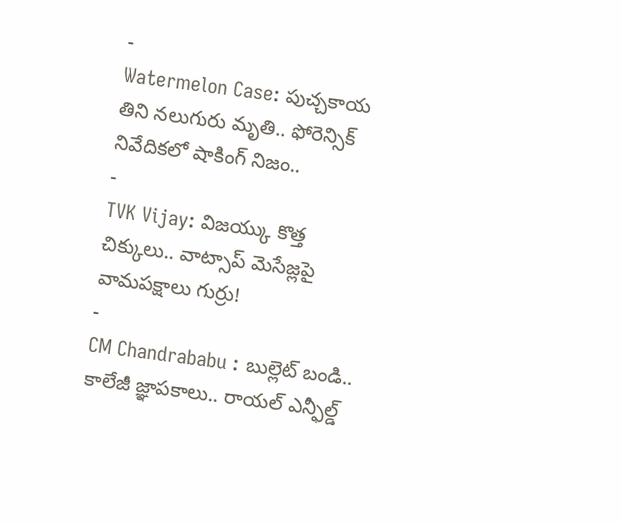-
Watermelon Case: పుచ్చకాయ తిని నలుగురు మృతి.. ఫోరెన్సిక్ నివేదికలో షాకింగ్ నిజం..
-
TVK Vijay: విజయ్కు కొత్త చిక్కులు.. వాట్సాప్ మెసేజ్లపై వామపక్షాలు గుర్రు!
-
CM Chandrababu : బుల్లెట్ బండి.. కాలేజీ జ్ఞాపకాలు.. రాయల్ ఎన్ఫీల్డ్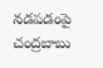నడపడంపై చంద్రబాబు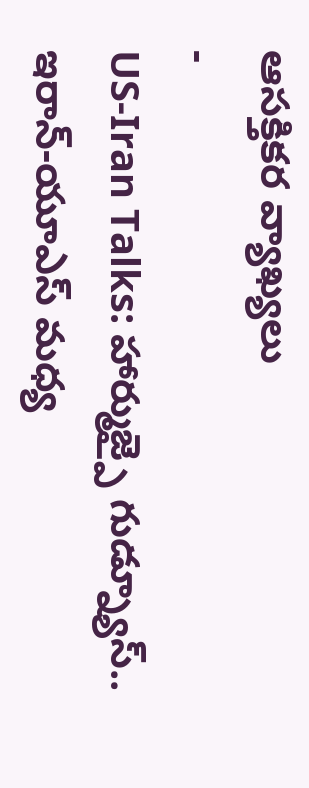ఆసక్తికర వ్యాఖ్యలు
-
US-Iran Talks: హార్ముజ్పై గుడ్న్యూస్.. ఇరాన్-యూఎస్ మధ్య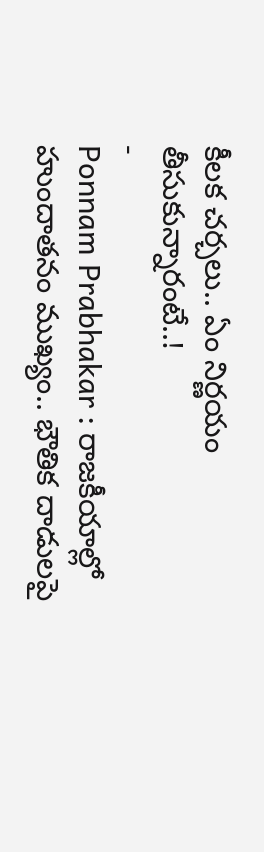కీలక చర్చలు.. ఏం నిర్ణయం తీసుకున్నారంటే..!
-
Ponnam Prabhakar : రాజకీయాల్లో హుందాతనం ముఖ్యం.. భౌతిక దాడులపై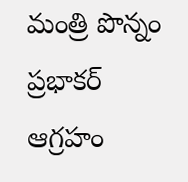మంత్రి పొన్నం ప్రభాకర్ ఆగ్రహం